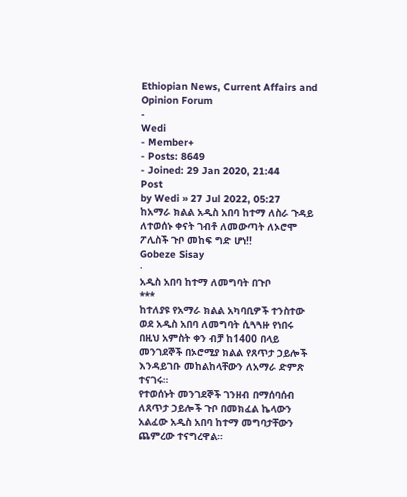Ethiopian News, Current Affairs and Opinion Forum
-
Wedi
- Member+
- Posts: 8649
- Joined: 29 Jan 2020, 21:44
Post
by Wedi » 27 Jul 2022, 05:27
ከአማራ ክልል አዲስ አበባ ከተማ ለስራ ጉዳይ ለተወሰኑ ቀናት ገብቶ ለመውጣት ለኦሮሞ ፖሊስች ጉቦ መከፍ ግድ ሆነ!!
Gobeze Sisay
·
አዲስ አበባ ከተማ ለመግባት በጉቦ
***
ከተለያዩ የአማራ ክልል አካባቢዎች ተንስተው ወደ አዲስ አበባ ለመግባት ሲጓጓዙ የነበሩ በዚህ አምስት ቀን ብቻ ከ1400 በላይ መንገደኞች በኦሮሚያ ክልል የጸጥታ ኃይሎች እንዳይገቡ መከልከላቸውን ለአማራ ድምጽ ተናገሩ።
የተወሰኑት መንገደኞች ገንዘብ በማሰባሰብ ለጸጥታ ኃይሎች ጉቦ በመክፈል ኬላውን አልፈው አዲስ አበባ ከተማ መግባታቸውን ጨምረው ተናግረዋል።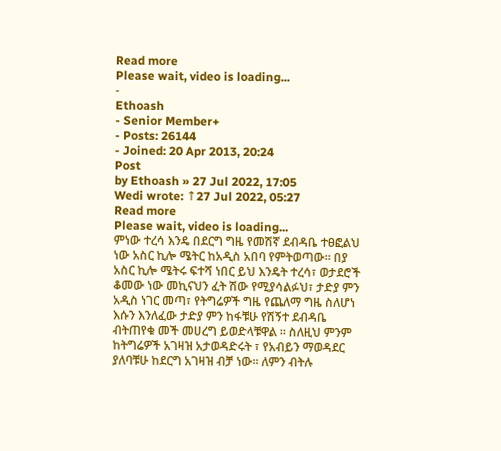Read more
Please wait, video is loading...
-
Ethoash
- Senior Member+
- Posts: 26144
- Joined: 20 Apr 2013, 20:24
Post
by Ethoash » 27 Jul 2022, 17:05
Wedi wrote: ↑27 Jul 2022, 05:27
Read more
Please wait, video is loading...
ምነው ተረሳ እንዴ በደርግ ግዜ የመሽኛ ደብዳቤ ተፀፎልህ ነው አስር ኪሎ ሜትር ከአዲስ አበባ የምትወጣው። በያ አስር ኪሎ ሜትሩ ፍተሻ ነበር ይህ እንዴት ተረሳ፣ ወታደሮች ቆመው ነው መኪናህን ፈት ሽው የሚያሳልፉህ፣ ታድያ ምን አዲስ ነገር መጣ፣ የትግሬዎች ግዜ የጨለማ ግዜ ስለሆነ እሱን እንለፈው ታድያ ምን ከፋቹሁ የሽኝተ ደብዳቤ ብትጠየቁ መች መሀረግ ይወድላቹዋል ። ስለዚህ ምንም ከትግሬዎች አገዛዝ አታወዳድሩት ፣ የአብይን ማወዳደር ያለባቹሁ ከደርግ አገዛዝ ብቻ ነው። ለምን ብትሉ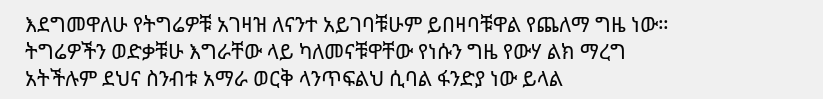እደግመዋለሁ የትግሬዎቹ አገዛዝ ለናንተ አይገባቹሁም ይበዛባቹዋል የጨለማ ግዜ ነው። ትግሬዎችን ወድቃቹሁ እግራቸው ላይ ካለመናቹዋቸው የነሱን ግዜ የውሃ ልክ ማረግ አትችሉም ደህና ስንብቱ አማራ ወርቅ ላንጥፍልህ ሲባል ፋንድያ ነው ይላል